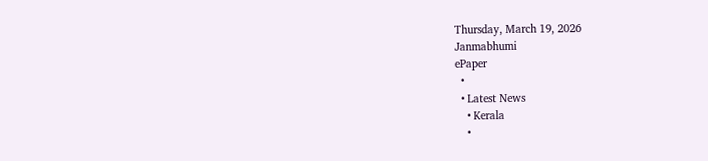Thursday, March 19, 2026
Janmabhumi
ePaper
  •
  • Latest News
    • Kerala
    •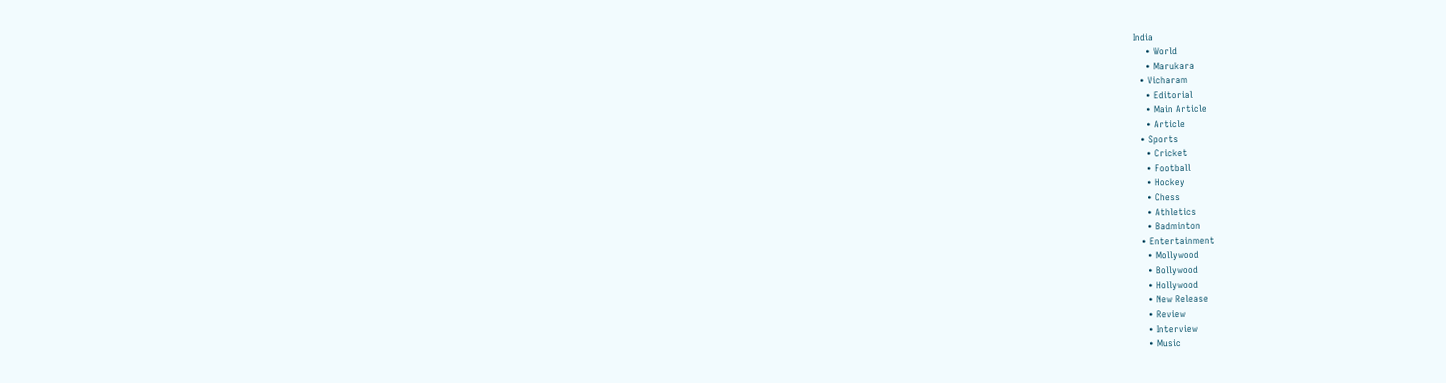India
    • World
    • Marukara
  • Vicharam
    • Editorial
    • Main Article
    • Article
  • Sports
    • Cricket
    • Football
    • Hockey
    • Chess
    • Athletics
    • Badminton
  • Entertainment
    • Mollywood
    • Bollywood
    • Hollywood
    • New Release
    • Review
    • Interview
    • Music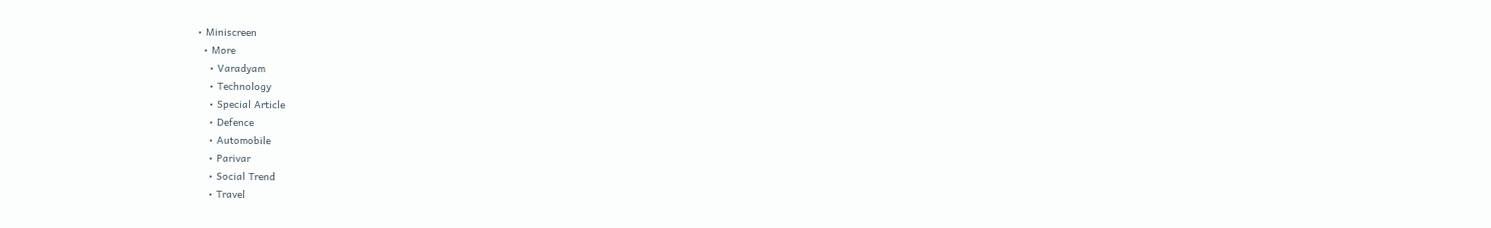• Miniscreen
  • More
    • Varadyam
    • Technology
    • Special Article
    • Defence
    • Automobile
    • Parivar
    • Social Trend
    • Travel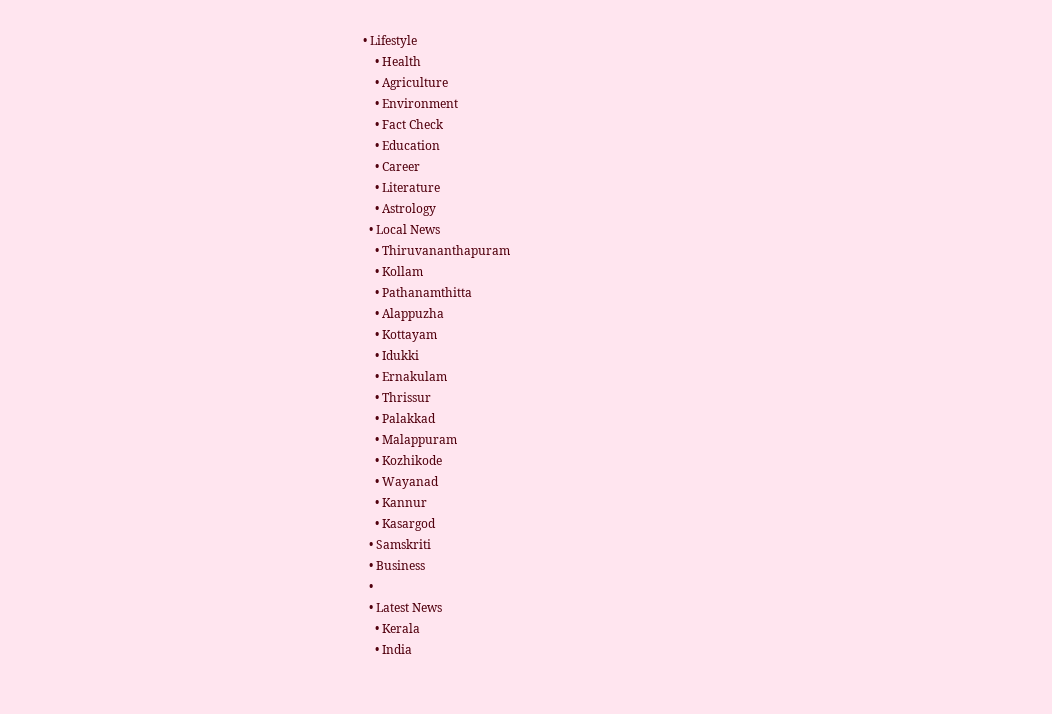• Lifestyle
    • Health
    • Agriculture
    • Environment
    • Fact Check
    • Education
    • Career
    • Literature
    • Astrology
  • Local News
    • Thiruvananthapuram
    • Kollam
    • Pathanamthitta
    • Alappuzha
    • Kottayam
    • Idukki
    • Ernakulam
    • Thrissur
    • Palakkad
    • Malappuram
    • Kozhikode
    • Wayanad
    • Kannur
    • Kasargod
  • Samskriti
  • Business
  •
  • Latest News
    • Kerala
    • India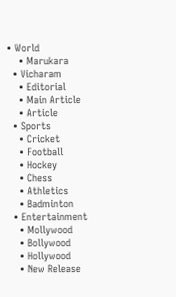• World
    • Marukara
  • Vicharam
    • Editorial
    • Main Article
    • Article
  • Sports
    • Cricket
    • Football
    • Hockey
    • Chess
    • Athletics
    • Badminton
  • Entertainment
    • Mollywood
    • Bollywood
    • Hollywood
    • New Release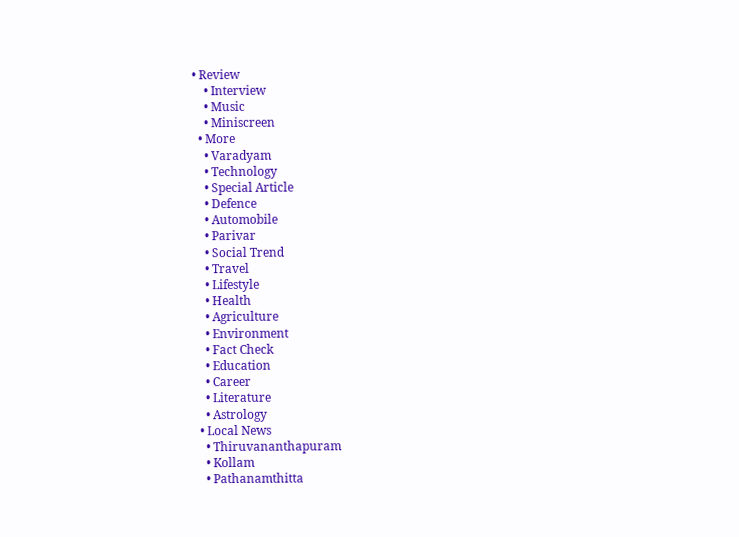• Review
    • Interview
    • Music
    • Miniscreen
  • More
    • Varadyam
    • Technology
    • Special Article
    • Defence
    • Automobile
    • Parivar
    • Social Trend
    • Travel
    • Lifestyle
    • Health
    • Agriculture
    • Environment
    • Fact Check
    • Education
    • Career
    • Literature
    • Astrology
  • Local News
    • Thiruvananthapuram
    • Kollam
    • Pathanamthitta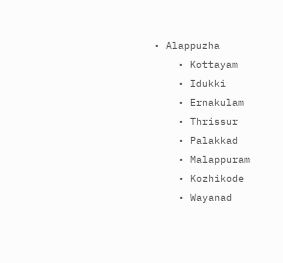• Alappuzha
    • Kottayam
    • Idukki
    • Ernakulam
    • Thrissur
    • Palakkad
    • Malappuram
    • Kozhikode
    • Wayanad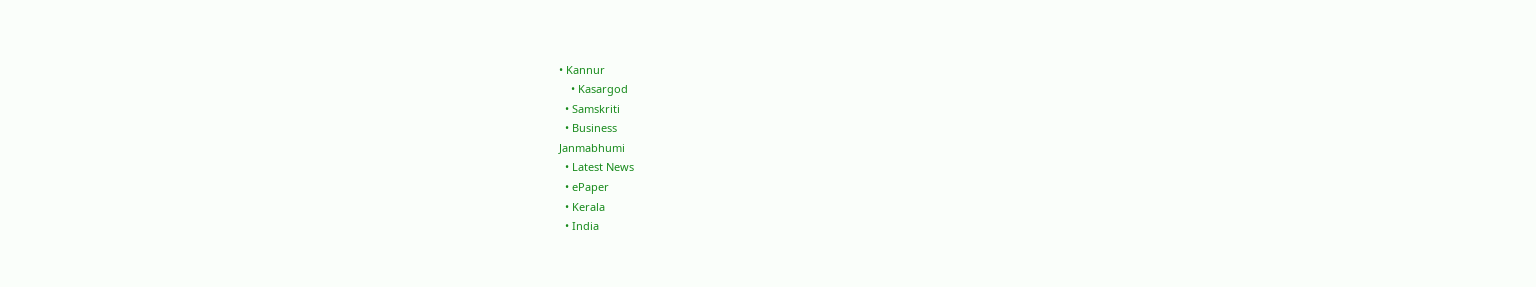• Kannur
    • Kasargod
  • Samskriti
  • Business
Janmabhumi
  • Latest News
  • ePaper
  • Kerala
  • India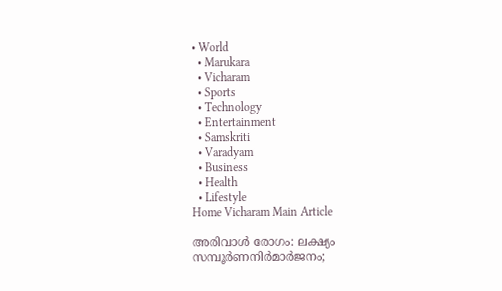• World
  • Marukara
  • Vicharam
  • Sports
  • Technology
  • Entertainment
  • Samskriti
  • Varadyam
  • Business
  • Health
  • Lifestyle
Home Vicharam Main Article

അരിവാള്‍ രോഗം: ലക്ഷ്യം സമ്പൂര്‍ണനിര്‍മാര്‍ജനം;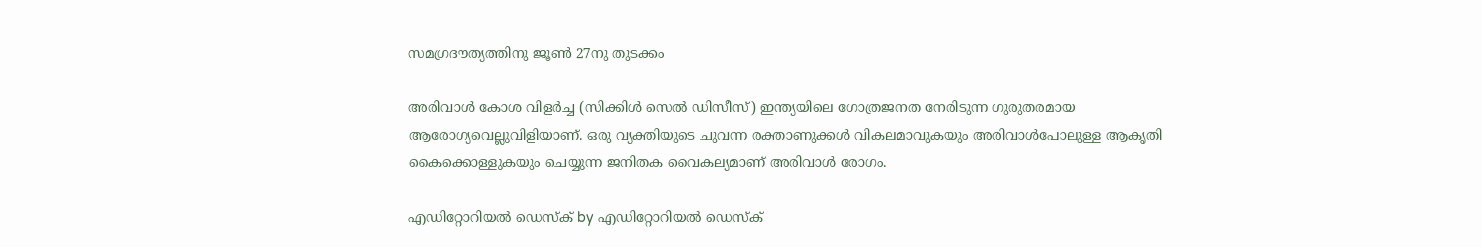സമഗ്രദൗത്യത്തിനു ജൂണ്‍ 27നു തുടക്കം

അരിവാള്‍ കോശ വിളര്‍ച്ച (സിക്കിള്‍ സെല്‍ ഡിസീസ്) ഇന്ത്യയിലെ ഗോത്രജനത നേരിടുന്ന ഗുരുതരമായ ആരോഗ്യവെല്ലുവിളിയാണ്. ഒരു വ്യക്തിയുടെ ചുവന്ന രക്താണുക്കള്‍ വികലമാവുകയും അരിവാള്‍പോലുള്ള ആകൃതി കൈക്കൊള്ളുകയും ചെയ്യുന്ന ജനിതക വൈകല്യമാണ് അരിവാള്‍ രോഗം.

എഡിറ്റോറിയൽ ഡെസ്ക് by എഡിറ്റോറിയൽ ഡെസ്ക്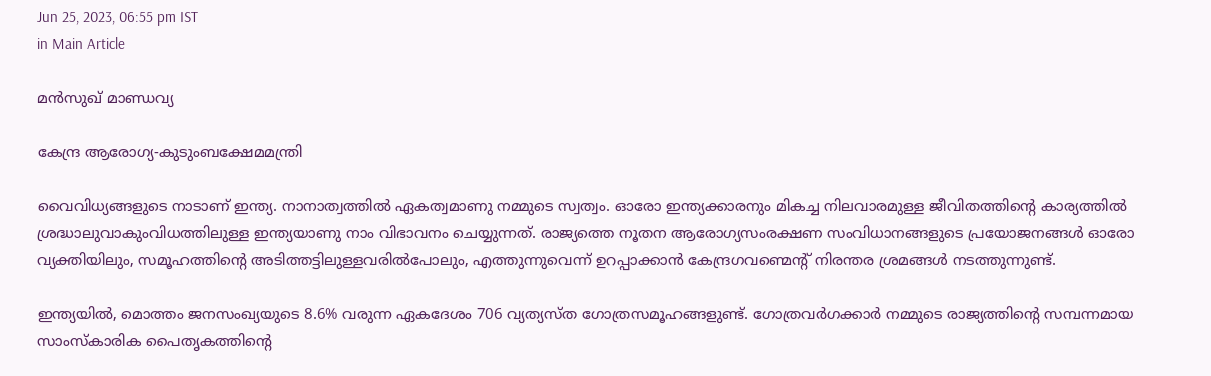Jun 25, 2023, 06:55 pm IST
in Main Article

മന്‍സുഖ് മാണ്ഡവ്യ

കേന്ദ്ര ആരോഗ്യ-കുടുംബക്ഷേമമന്ത്രി

വൈവിധ്യങ്ങളുടെ നാടാണ് ഇന്ത്യ. നാനാത്വത്തില്‍ ഏകത്വമാണു നമ്മുടെ സ്വത്വം. ഓരോ ഇന്ത്യക്കാരനും മികച്ച നിലവാരമുള്ള ജീവിതത്തിന്റെ കാര്യത്തില്‍ ശ്രദ്ധാലുവാകുംവിധത്തിലുള്ള ഇന്ത്യയാണു നാം വിഭാവനം ചെയ്യുന്നത്. രാജ്യത്തെ നൂതന ആരോഗ്യസംരക്ഷണ സംവിധാനങ്ങളുടെ പ്രയോജനങ്ങള്‍ ഓരോ വ്യക്തിയിലും, സമൂഹത്തിന്റെ അടിത്തട്ടിലുള്ളവരില്‍പോലും, എത്തുന്നുവെന്ന് ഉറപ്പാക്കാന്‍ കേന്ദ്രഗവണ്മെന്റ് നിരന്തര ശ്രമങ്ങള്‍ നടത്തുന്നുണ്ട്.

ഇന്ത്യയില്‍, മൊത്തം ജനസംഖ്യയുടെ 8.6% വരുന്ന ഏകദേശം 706 വ്യത്യസ്ത ഗോത്രസമൂഹങ്ങളുണ്ട്. ഗോത്രവര്‍ഗക്കാര്‍ നമ്മുടെ രാജ്യത്തിന്റെ സമ്പന്നമായ സാംസ്‌കാരിക പൈതൃകത്തിന്റെ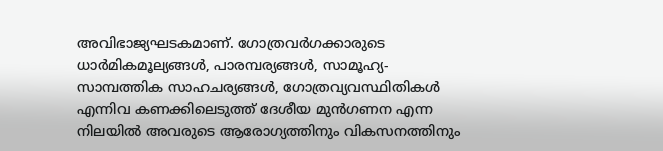അവിഭാജ്യഘടകമാണ്. ഗോത്രവര്‍ഗക്കാരുടെ ധാര്‍മികമൂല്യങ്ങള്‍, പാരമ്പര്യങ്ങള്‍, സാമൂഹ്യ-സാമ്പത്തിക സാഹചര്യങ്ങള്‍, ഗോത്രവ്യവസ്ഥിതികള്‍ എന്നിവ കണക്കിലെടുത്ത് ദേശീയ മുന്‍ഗണന എന്ന നിലയില്‍ അവരുടെ ആരോഗ്യത്തിനും വികസനത്തിനും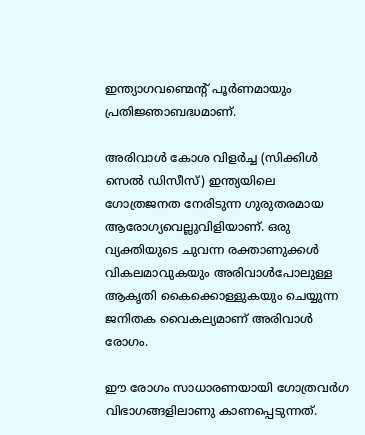ഇന്ത്യാഗവണ്മെന്റ് പൂര്‍ണമായും പ്രതിജ്ഞാബദ്ധമാണ്.

അരിവാള്‍ കോശ വിളര്‍ച്ച (സിക്കിള്‍ സെല്‍ ഡിസീസ്) ഇന്ത്യയിലെ ഗോത്രജനത നേരിടുന്ന ഗുരുതരമായ ആരോഗ്യവെല്ലുവിളിയാണ്. ഒരു വ്യക്തിയുടെ ചുവന്ന രക്താണുക്കള്‍ വികലമാവുകയും അരിവാള്‍പോലുള്ള ആകൃതി കൈക്കൊള്ളുകയും ചെയ്യുന്ന ജനിതക വൈകല്യമാണ് അരിവാള്‍ രോഗം.

ഈ രോഗം സാധാരണയായി ഗോത്രവര്‍ഗ വിഭാഗങ്ങളിലാണു കാണപ്പെടുന്നത്.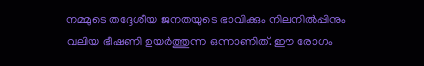നമ്മുടെ തദ്ദേശീയ ജനതയുടെ ഭാവിക്കും നിലനില്‍പ്പിനും വലിയ ഭീഷണി ഉയര്‍ത്തുന്ന ഒന്നാണിത്. ഈ രോഗം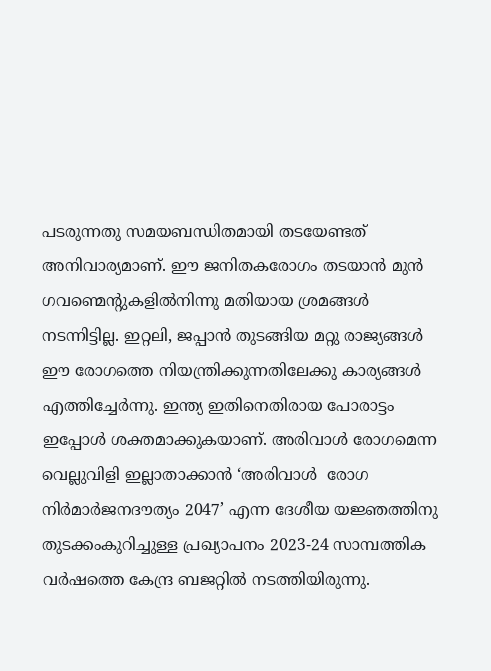പടരുന്നതു സമയബന്ധിതമായി തടയേണ്ടത് അനിവാര്യമാണ്. ഈ ജനിതകരോഗം തടയാന്‍ മുന്‍ ഗവണ്മെന്റുകളില്‍നിന്നു മതിയായ ശ്രമങ്ങള്‍ നടന്നിട്ടില്ല. ഇറ്റലി, ജപ്പാന്‍ തുടങ്ങിയ മറ്റു രാജ്യങ്ങള്‍ ഈ രോഗത്തെ നിയന്ത്രിക്കുന്നതിലേക്കു കാര്യങ്ങള്‍ എത്തിച്ചേര്‍ന്നു. ഇന്ത്യ ഇതിനെതിരായ പോരാട്ടം ഇപ്പോള്‍ ശക്തമാക്കുകയാണ്. അരിവാള്‍ രോഗമെന്ന വെല്ലുവിളി ഇല്ലാതാക്കാന്‍ ‘അരിവാള്‍  രോഗ നിര്‍മാര്‍ജനദൗത്യം 2047’ എന്ന ദേശീയ യജ്ഞത്തിനു തുടക്കംകുറിച്ചുള്ള പ്രഖ്യാപനം 2023-24 സാമ്പത്തിക വര്‍ഷത്തെ കേന്ദ്ര ബജറ്റില്‍ നടത്തിയിരുന്നു.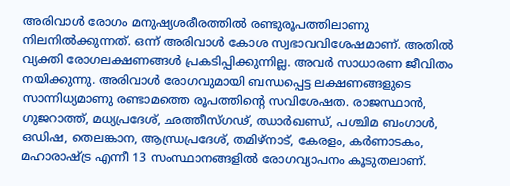അരിവാള്‍ രോഗം മനുഷ്യശരീരത്തില്‍ രണ്ടുരൂപത്തിലാണു നിലനില്‍ക്കുന്നത്. ഒന്ന് അരിവാള്‍ കോശ സ്വഭാവവിശേഷമാണ്. അതില്‍ വ്യക്തി രോഗലക്ഷണങ്ങള്‍ പ്രകടിപ്പിക്കുന്നില്ല. അവര്‍ സാധാരണ ജീവിതം നയിക്കുന്നു. അരിവാള്‍ രോഗവുമായി ബന്ധപ്പെട്ട ലക്ഷണങ്ങളുടെ സാന്നിധ്യമാണു രണ്ടാമത്തെ രൂപത്തിന്റെ സവിശേഷത. രാജസ്ഥാന്‍, ഗുജറാത്ത്, മധ്യപ്രദേശ്, ഛത്തീസ്ഗഢ്, ഝാര്‍ഖണ്ഡ്, പശ്ചിമ ബംഗാള്‍, ഒഡിഷ, തെലങ്കാന, ആന്ധ്രപ്രദേശ്, തമിഴ്നാട്, കേരളം, കര്‍ണാടകം, മഹാരാഷ്‌ട്ര എന്നീ 13 സംസ്ഥാനങ്ങളില്‍ രോഗവ്യാപനം കൂടുതലാണ്.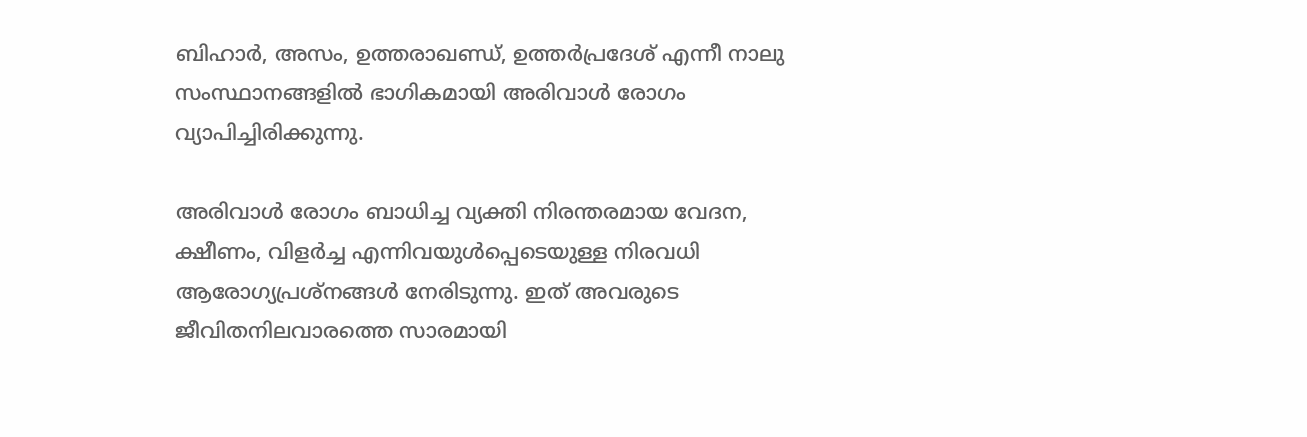ബിഹാര്‍, അസം, ഉത്തരാഖണ്ഡ്, ഉത്തര്‍പ്രദേശ് എന്നീ നാലു സംസ്ഥാനങ്ങളില്‍ ഭാഗികമായി അരിവാള്‍ രോഗം വ്യാപിച്ചിരിക്കുന്നു.

അരിവാള്‍ രോഗം ബാധിച്ച വ്യക്തി നിരന്തരമായ വേദന, ക്ഷീണം, വിളര്‍ച്ച എന്നിവയുള്‍പ്പെടെയുള്ള നിരവധി ആരോഗ്യപ്രശ്‌നങ്ങള്‍ നേരിടുന്നു. ഇത് അവരുടെ ജീവിതനിലവാരത്തെ സാരമായി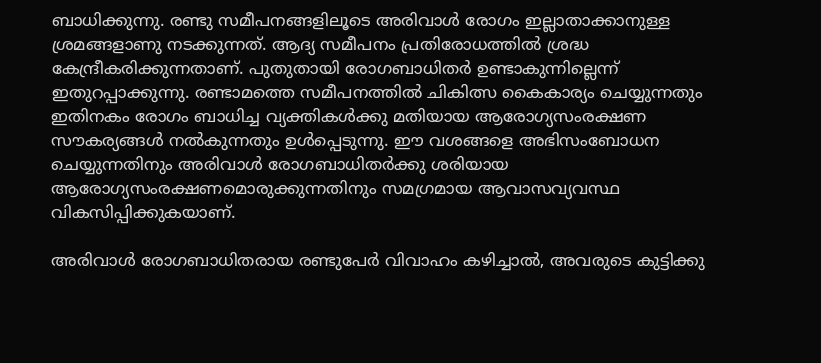ബാധിക്കുന്നു. രണ്ടു സമീപനങ്ങളിലൂടെ അരിവാള്‍ രോഗം ഇല്ലാതാക്കാനുള്ള ശ്രമങ്ങളാണു നടക്കുന്നത്. ആദ്യ സമീപനം പ്രതിരോധത്തില്‍ ശ്രദ്ധ കേന്ദ്രീകരിക്കുന്നതാണ്. പുതുതായി രോഗബാധിതര്‍ ഉണ്ടാകുന്നില്ലെന്ന് ഇതുറപ്പാക്കുന്നു. രണ്ടാമത്തെ സമീപനത്തില്‍ ചികിത്സ കൈകാര്യം ചെയ്യുന്നതും ഇതിനകം രോഗം ബാധിച്ച വ്യക്തികള്‍ക്കു മതിയായ ആരോഗ്യസംരക്ഷണ സൗകര്യങ്ങള്‍ നല്‍കുന്നതും ഉള്‍പ്പെടുന്നു. ഈ വശങ്ങളെ അഭിസംബോധന ചെയ്യുന്നതിനും അരിവാള്‍ രോഗബാധിതര്‍ക്കു ശരിയായ ആരോഗ്യസംരക്ഷണമൊരുക്കുന്നതിനും സമഗ്രമായ ആവാസവ്യവസ്ഥ വികസിപ്പിക്കുകയാണ്.

അരിവാള്‍ രോഗബാധിതരായ രണ്ടുപേര്‍ വിവാഹം കഴിച്ചാല്‍, അവരുടെ കുട്ടിക്കു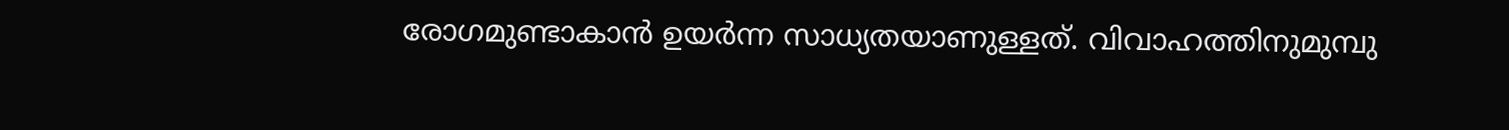രോഗമുണ്ടാകാന്‍ ഉയര്‍ന്ന സാധ്യതയാണുള്ളത്. വിവാഹത്തിനുമുമ്പു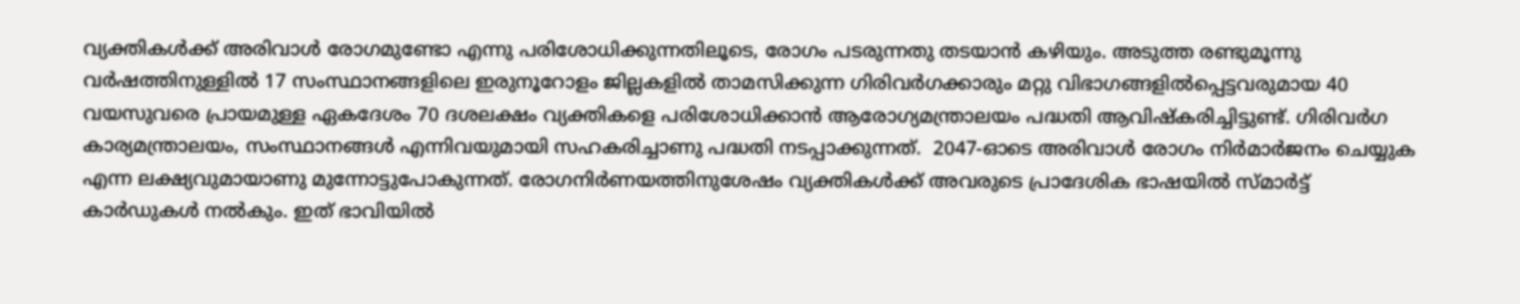വ്യക്തികള്‍ക്ക് അരിവാള്‍ രോഗമുണ്ടോ എന്നു പരിശോധിക്കുന്നതിലൂടെ, രോഗം പടരുന്നതു തടയാന്‍ കഴിയും. അടുത്ത രണ്ടുമൂന്നു വര്‍ഷത്തിനുള്ളില്‍ 17 സംസ്ഥാനങ്ങളിലെ ഇരുനൂറോളം ജില്ലകളില്‍ താമസിക്കുന്ന ഗിരിവര്‍ഗക്കാരും മറ്റു വിഭാഗങ്ങളില്‍പ്പെട്ടവരുമായ 40 വയസുവരെ പ്രായമുള്ള ഏകദേശം 70 ദശലക്ഷം വ്യക്തികളെ പരിശോധിക്കാന്‍ ആരോഗ്യമന്ത്രാലയം പദ്ധതി ആവിഷ്‌കരിച്ചിട്ടുണ്ട്. ഗിരിവര്‍ഗ കാര്യമന്ത്രാലയം, സംസ്ഥാനങ്ങള്‍ എന്നിവയുമായി സഹകരിച്ചാണു പദ്ധതി നടപ്പാക്കുന്നത്.  2047-ഓടെ അരിവാള്‍ രോഗം നിര്‍മാര്‍ജനം ചെയ്യുക എന്ന ലക്ഷ്യവുമായാണു മുന്നോട്ടുപോകുന്നത്. രോഗനിര്‍ണയത്തിനുശേഷം വ്യക്തികള്‍ക്ക് അവരുടെ പ്രാദേശിക ഭാഷയില്‍ സ്മാര്‍ട്ട് കാര്‍ഡുകള്‍ നല്‍കും. ഇത് ഭാവിയില്‍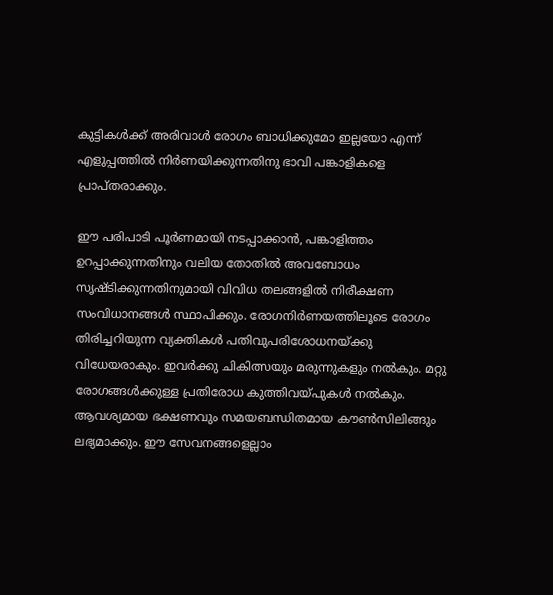കുട്ടികള്‍ക്ക് അരിവാള്‍ രോഗം ബാധിക്കുമോ ഇല്ലയോ എന്ന് എളുപ്പത്തില്‍ നിര്‍ണയിക്കുന്നതിനു ഭാവി പങ്കാളികളെ പ്രാപ്തരാക്കും.

ഈ പരിപാടി പൂര്‍ണമായി നടപ്പാക്കാന്‍, പങ്കാളിത്തം ഉറപ്പാക്കുന്നതിനും വലിയ തോതില്‍ അവബോധം സൃഷ്ടിക്കുന്നതിനുമായി വിവിധ തലങ്ങളില്‍ നിരീക്ഷണ സംവിധാനങ്ങള്‍ സ്ഥാപിക്കും. രോഗനിര്‍ണയത്തിലൂടെ രോഗം തിരിച്ചറിയുന്ന വ്യക്തികള്‍ പതിവുപരിശോധനയ്‌ക്കു വിധേയരാകും. ഇവര്‍ക്കു ചികിത്സയും മരുന്നുകളും നല്‍കും. മറ്റു രോഗങ്ങള്‍ക്കുള്ള പ്രതിരോധ കുത്തിവയ്‌പുകള്‍ നല്‍കും. ആവശ്യമായ ഭക്ഷണവും സമയബന്ധിതമായ കൗണ്‍സിലിങ്ങും ലഭ്യമാക്കും. ഈ സേവനങ്ങളെല്ലാം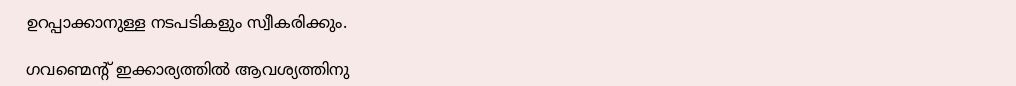ഉറപ്പാക്കാനുള്ള നടപടികളും സ്വീകരിക്കും.

ഗവണ്മെന്റ് ഇക്കാര്യത്തില്‍ ആവശ്യത്തിനു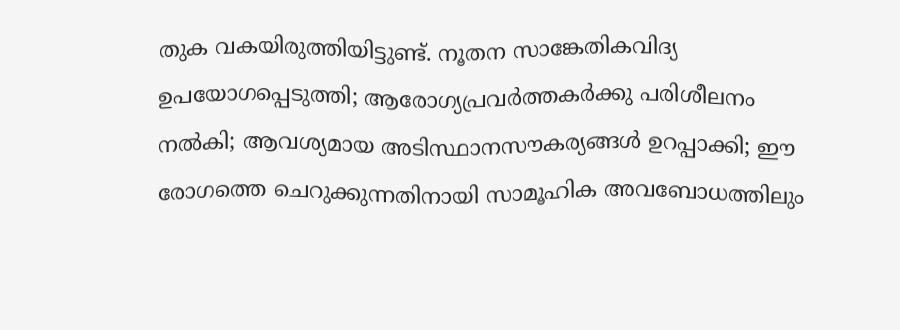തുക വകയിരുത്തിയിട്ടുണ്ട്. നൂതന സാങ്കേതികവിദ്യ ഉപയോഗപ്പെടുത്തി; ആരോഗ്യപ്രവര്‍ത്തകര്‍ക്കു പരിശീലനം നല്‍കി; ആവശ്യമായ അടിസ്ഥാനസൗകര്യങ്ങള്‍ ഉറപ്പാക്കി; ഈ രോഗത്തെ ചെറുക്കുന്നതിനായി സാമൂഹിക അവബോധത്തിലും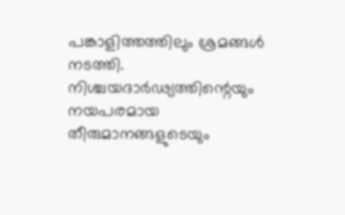പങ്കാളിത്തത്തിലും ശ്രമങ്ങള്‍ നടത്തി. നിശ്ചയദാര്‍ഢ്യത്തിന്റെയും നയപരമായ തീരുമാനങ്ങളുടെയും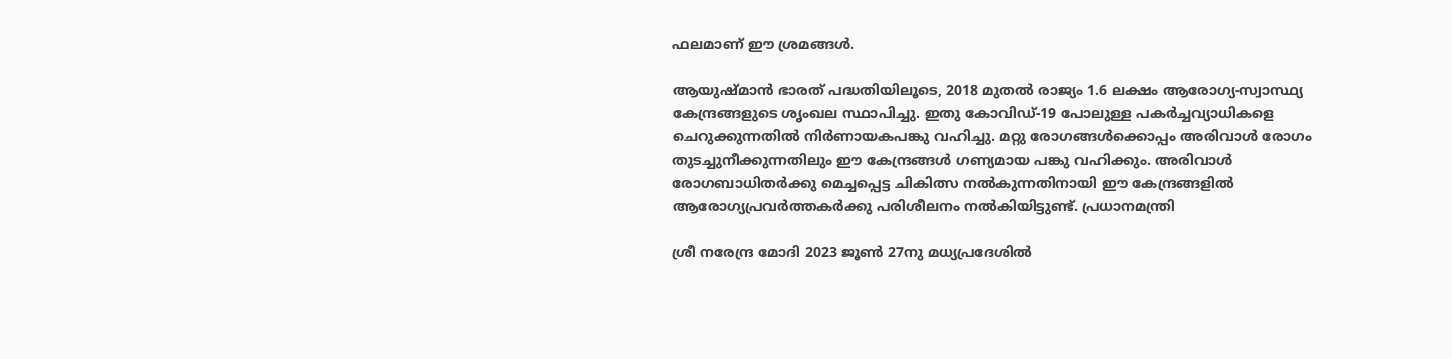ഫലമാണ് ഈ ശ്രമങ്ങള്‍.

ആയുഷ്മാന്‍ ഭാരത് പദ്ധതിയിലൂടെ, 2018 മുതല്‍ രാജ്യം 1.6 ലക്ഷം ആരോഗ്യ-സ്വാസ്ഥ്യ കേന്ദ്രങ്ങളുടെ ശൃംഖല സ്ഥാപിച്ചു. ഇതു കോവിഡ്-19 പോലുള്ള പകര്‍ച്ചവ്യാധികളെ ചെറുക്കുന്നതില്‍ നിര്‍ണായകപങ്കു വഹിച്ചു. മറ്റു രോഗങ്ങള്‍ക്കൊപ്പം അരിവാള്‍ രോഗം തുടച്ചുനീക്കുന്നതിലും ഈ കേന്ദ്രങ്ങള്‍ ഗണ്യമായ പങ്കു വഹിക്കും. അരിവാള്‍ രോഗബാധിതര്‍ക്കു മെച്ചപ്പെട്ട ചികിത്സ നല്‍കുന്നതിനായി ഈ കേന്ദ്രങ്ങളില്‍ ആരോഗ്യപ്രവര്‍ത്തകര്‍ക്കു പരിശീലനം നല്‍കിയിട്ടുണ്ട്. പ്രധാനമന്ത്രി

ശ്രീ നരേന്ദ്ര മോദി 2023 ജൂണ്‍ 27നു മധ്യപ്രദേശില്‍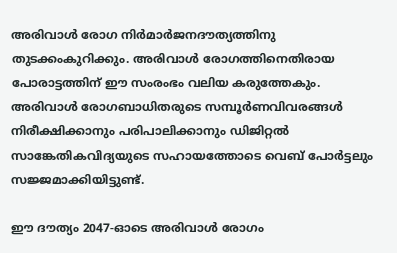അരിവാള്‍ രോഗ നിര്‍മാര്‍ജനദൗത്യത്തിനു തുടക്കംകുറിക്കും. അരിവാള്‍ രോഗത്തിനെതിരായ പോരാട്ടത്തിന് ഈ സംരംഭം വലിയ കരുത്തേകും. അരിവാള്‍ രോഗബാധിതരുടെ സമ്പൂര്‍ണവിവരങ്ങള്‍ നിരീക്ഷിക്കാനും പരിപാലിക്കാനും ഡിജിറ്റല്‍ സാങ്കേതികവിദ്യയുടെ സഹായത്തോടെ വെബ് പോര്‍ട്ടലും സജ്ജമാക്കിയിട്ടുണ്ട്.

ഈ ദൗത്യം 2047-ഓടെ അരിവാള്‍ രോഗം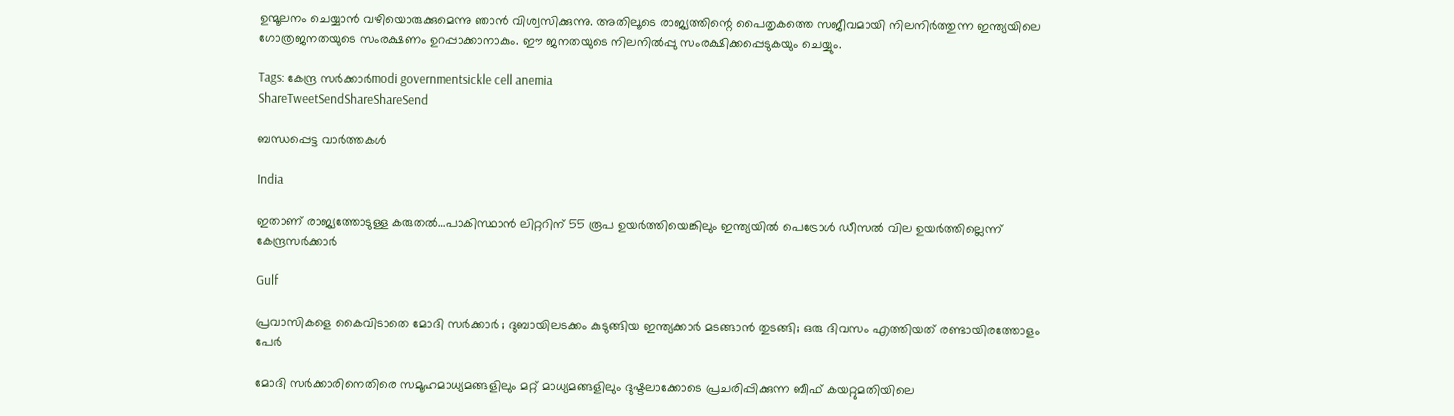ഉന്മൂലനം ചെയ്യാന്‍ വഴിയൊരുക്കുമെന്നു ഞാന്‍ വിശ്വസിക്കുന്നു. അതിലൂടെ രാജ്യത്തിന്റെ പൈതൃകത്തെ സജീവമായി നിലനിര്‍ത്തുന്ന ഇന്ത്യയിലെ ഗോത്രജനതയുടെ സംരക്ഷണം ഉറപ്പാക്കാനാകും. ഈ ജനതയുടെ നിലനില്‍പ്പു സംരക്ഷിക്കപ്പെടുകയും ചെയ്യും.

Tags: കേന്ദ്ര സര്‍ക്കാര്‍modi governmentsickle cell anemia
ShareTweetSendShareShareSend

ബന്ധപ്പെട്ട വാര്‍ത്തകള്‍

India

ഇതാണ് രാജ്യത്തോടുള്ള കരുതല്‍…പാകിസ്ഥാന്‍ ലിറ്ററിന് 55 രൂപ ഉയര്‍ത്തിയെങ്കിലും ഇന്ത്യയില്‍ പെട്രോൾ ഡീസൽ വില ഉയർത്തില്ലെന്ന് കേന്ദ്രസര്‍ക്കാര്‍

Gulf

പ്രവാസികളെ കൈവിടാതെ മോദി സർക്കാർ ; ദുബായിലടക്കം കുടുങ്ങിയ ഇന്ത്യക്കാർ മടങ്ങാൻ തുടങ്ങി; ഒരു ദിവസം എത്തിയത് രണ്ടായിരത്തോളം പേർ

മോദി സര്‍ക്കാരിനെതിരെ സമൂഹമാധ്യമങ്ങളിലും മറ്റ് മാധ്യമങ്ങളിലും ദുഷ്ടലാക്കോടെ പ്രചരിപ്പിക്കുന്ന ബീഫ് കയറ്റുമതിയിലെ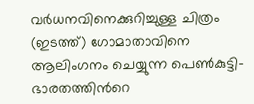വര്‍ധനവിനെക്കുറിച്ചുള്ള ചിത്രം (ഇടത്ത്) ഗോമാതാവിനെ ആലിംഗനം ചെയ്യുന്ന പെണ്‍കുട്ടി-ഭാരതത്തിന്‍റെ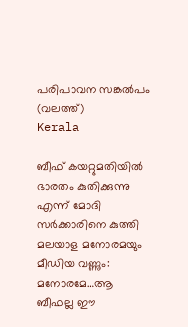പരിപാവന സങ്കല്‍പം (വലത്ത്)
Kerala

ബീഫ് കയറ്റുമതിയിൽ ഭാരതം കുതിക്കുന്നു എന്ന് മോദി സര്‍ക്കാരിനെ കുത്തി മലയാള മനോരമയും മീഡിയ വണ്ണും: മനോരമേ…ആ ബീഫല്ല ഈ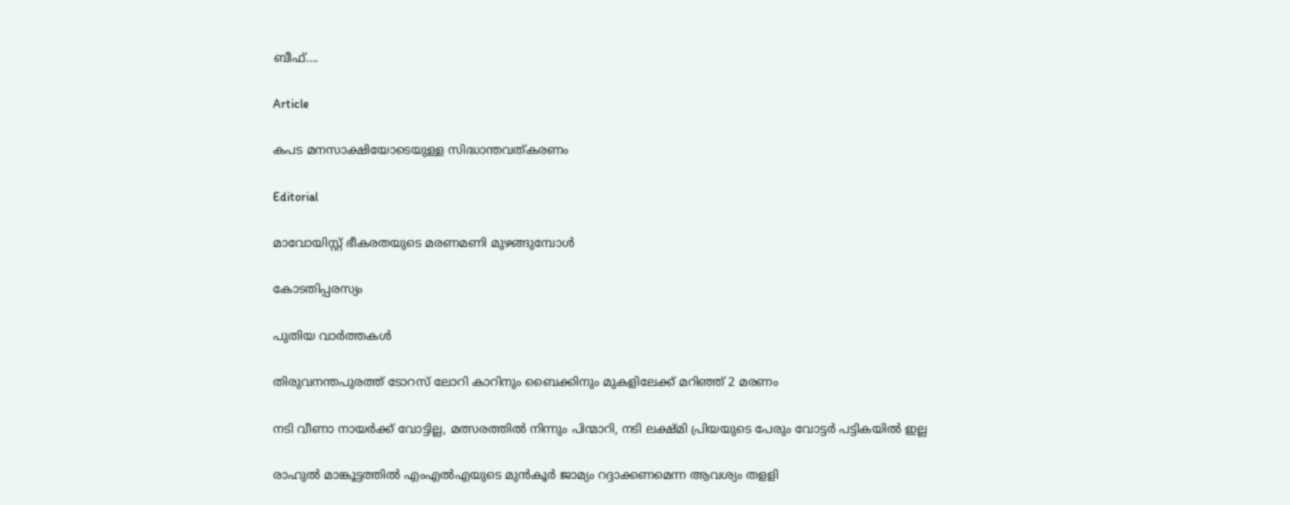ബീഫ്….

Article

കപട മനസാക്ഷിയോടെയുള്ള സിദ്ധാന്തവത്കരണം

Editorial

മാവോയിസ്റ്റ് ഭീകരതയുടെ മരണമണി മുഴങ്ങുമ്പോള്‍

കോടതിപ്പരസ്യം

പുതിയ വാര്‍ത്തകള്‍

തിരുവനന്തപുരത്ത് ടോറസ് ലോറി കാറിനും ബൈക്കിനും മുകളിലേക്ക് മറിഞ്ഞ് 2 മരണം

നടി വീണാ നായര്‍ക്ക് വോട്ടില്ല, മത്സരത്തില്‍ നിന്നും പിന്മാറി, നടി ലക്ഷ്മി പ്രിയയുടെ പേരും വോട്ടര്‍ പട്ടികയില്‍ ഇല്ല

രാഹുല്‍ മാങ്കൂട്ടത്തില്‍ എംഎല്‍എയുടെ മുന്‍കൂര്‍ ജാമ്യം റദ്ദാക്കണമെന്ന ആവശ്യം തളളി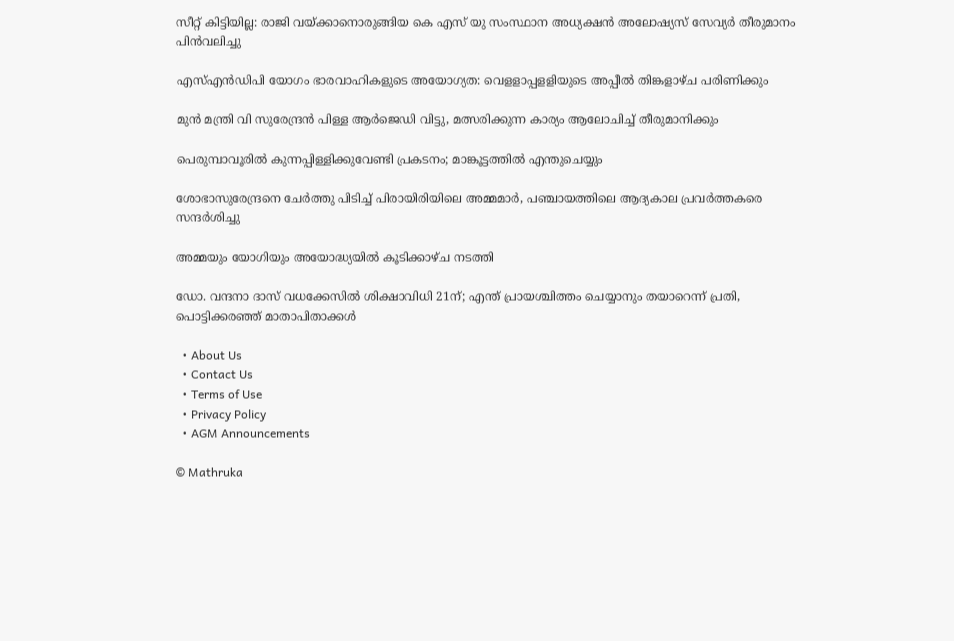സീറ്റ് കിട്ടിയില്ല: രാജി വയ്‌ക്കാനൊരുങ്ങിയ കെ എസ് യു സംസ്ഥാന അധ്യക്ഷന്‍ അലോഷ്യസ് സേവ്യര്‍ തീരുമാനം പിന്‍വലിച്ചു

എസ്എന്‍ഡിപി യോഗം ഭാരവാഹികളുടെ അയോഗ്യത: വെളളാപ്പളളിയുടെ അപ്പീല്‍ തിങ്കളാഴ്ച പരിണിക്കും

മുന്‍ മന്ത്രി വി സുരേന്ദ്രന്‍ പിള്ള ആര്‍ജെഡി വിട്ടു, മത്സരിക്കുന്ന കാര്യം ആലോചിച്ച് തീരുമാനിക്കും

പെരുമ്പാവൂരിൽ കുന്നപ്പിള്ളിക്കുവേണ്ടി പ്രകടനം; മാങ്കൂട്ടത്തിൽ എന്തുചെയ്യും

ശോഭാസുരേന്ദ്രനെ ചേര്‍ത്തു പിടിച്ച് പിരായിരിയിലെ അമ്മമാര്‍, പഞ്ചായത്തിലെ ആദ്യകാല പ്രവര്‍ത്തകരെ സന്ദര്‍ശിച്ചു

അമ്മയും യോഗിയും അയോദ്ധ്യയിൽ കൂടിക്കാഴ്ച നടത്തി

ഡോ. വന്ദനാ ദാസ് വധക്കേസിൽ ശിക്ഷാവിധി 21ന്; എന്ത് പ്രായശ്ചിത്തം ചെയ്യാനും തയാറെന്ന് പ്രതി, പൊട്ടിക്കരഞ്ഞ് മാതാപിതാക്കൾ

  • About Us
  • Contact Us
  • Terms of Use
  • Privacy Policy
  • AGM Announcements

© Mathruka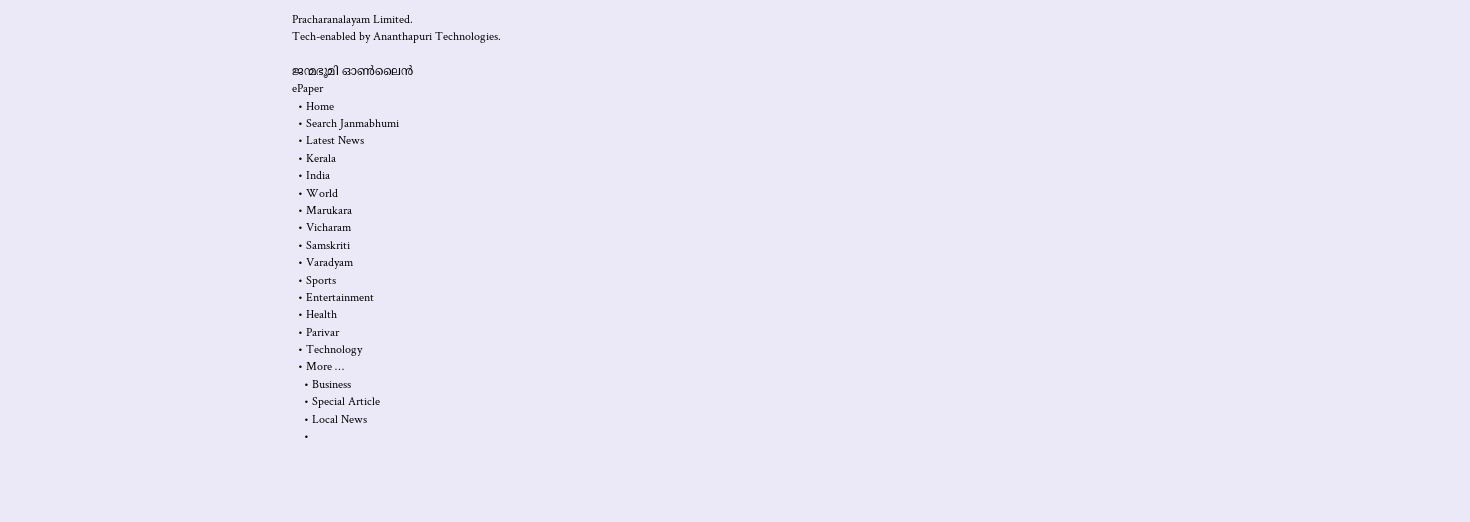Pracharanalayam Limited.
Tech-enabled by Ananthapuri Technologies.

ജന്മഭൂമി ഓണ്‍ലൈന്‍
ePaper
  • Home
  • Search Janmabhumi
  • Latest News
  • Kerala
  • India
  • World
  • Marukara
  • Vicharam
  • Samskriti
  • Varadyam
  • Sports
  • Entertainment
  • Health
  • Parivar
  • Technology
  • More …
    • Business
    • Special Article
    • Local News
    •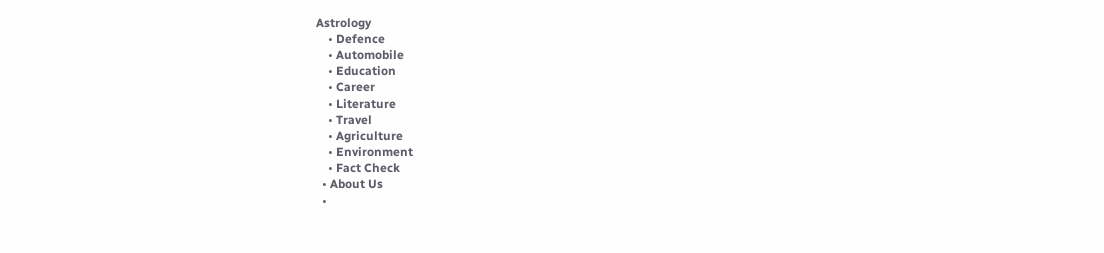Astrology
    • Defence
    • Automobile
    • Education
    • Career
    • Literature
    • Travel
    • Agriculture
    • Environment
    • Fact Check
  • About Us
  •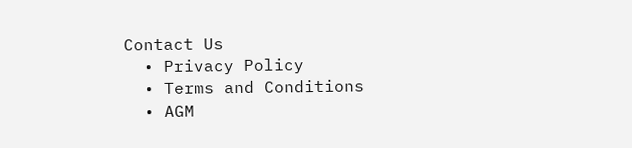Contact Us
  • Privacy Policy
  • Terms and Conditions
  • AGM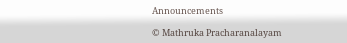Announcements

© Mathruka Pracharanalayam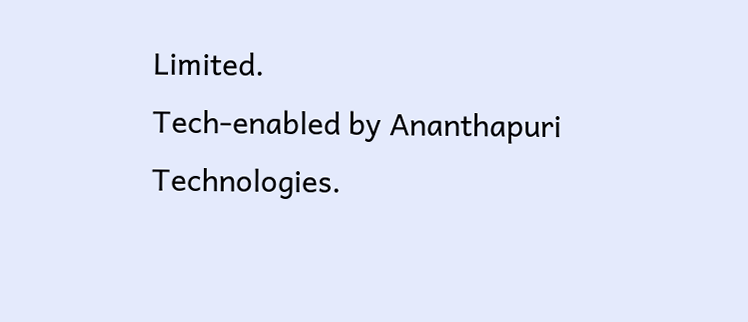Limited.
Tech-enabled by Ananthapuri Technologies.